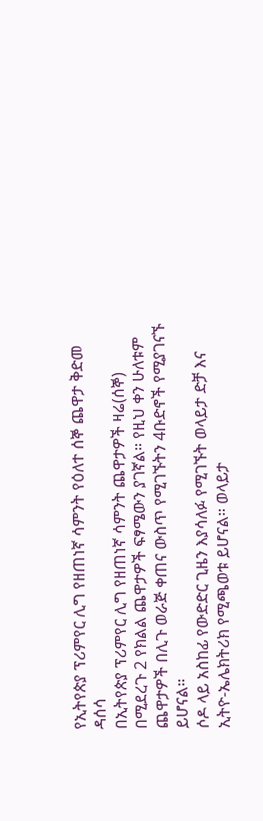የኢትየጵያ ፕሪምየር ሊግ የዘጠነኛ ሳምንት የዕለተ ሰኞ ጨዋታ ቅድመ ዳሰሳ
በኢትየጵያ ፕሪምየር ሊግ የዘጠነኛ ሳምንት ጨዋታዎች ዛሬ(ሰኞ) በሚደረጉ 2 የክልል ጨዋታዎች ፍፃሜውን ያገኛል። የዚህ ቀን ሁለቱም ጨዋታዎች በሊጉ ወራጅ ቀጠና ውስጥ የሚገኙትን 4ቡድኖች የሚያገናኙ ይሆናል።
ሶዶ ላይ አስከፊ የውድድር ጊዜን እያሳለፉ የሚገኙት ወላይታ ድቻ እና ኢትዮ-ኤሌክትሪክ የሚጫወቱ ይሆናል። ወላይታ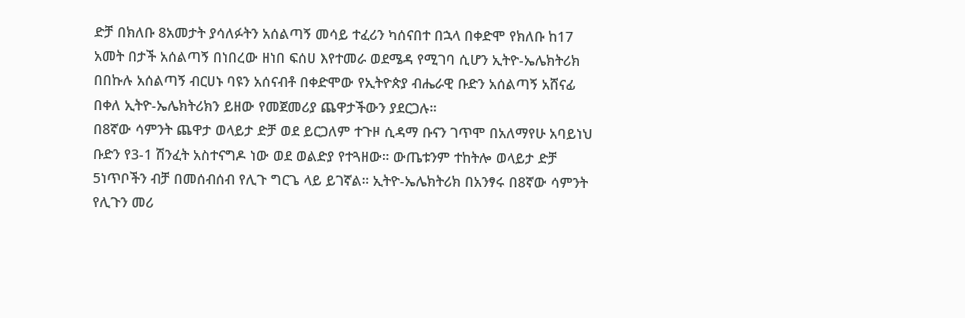ድቻ በክለቡ 8አመታት ያሳለፉትን አሰልጣኝ መሳይ ተፈሪን ካሰናበተ በኋላ በቀድሞ የክለቡ ከ17 አመት በታች አሰልጣኝ በነበረው ዘነበ ፍሰሀ እየተመራ ወደሜዳ የሚገባ ሲሆን ኢትዮ-ኤሌክትሪክ በበኩሉ አሰልጣኝ ብርሀኑ ባዩን አሰናብቶ በቀድሞው የኢትዮጵያ ብሔራዊ ቡድን አሰልጣኝ አሸናፊ በቀለ ኢትዮ-ኤሌክትሪክን ይዘው የመጀመሪያ ጨዋታችውን ያደርጋሉ።
በ8ኛው ሳምንት ጨዋታ ወላይታ ድቻ ወደ ይርጋለም ተጉዞ ሲዳማ ቡናን ገጥሞ በአለማየሁ አባይነህ ቡድን የ3-1 ሽንፈት አስተናግዶ ነው ወደ ወልድያ የተጓዘው። ውጤቱንም ተከትሎ ወላይታ ድቻ 5ነጥቦችን ብቻ በመሰብሰብ የሊጉ ግርጌ ላይ ይገኛል። ኢትዮ-ኤሌክትሪክ በአንፃሩ በ8ኛው ሳምንት የሊጉን መሪ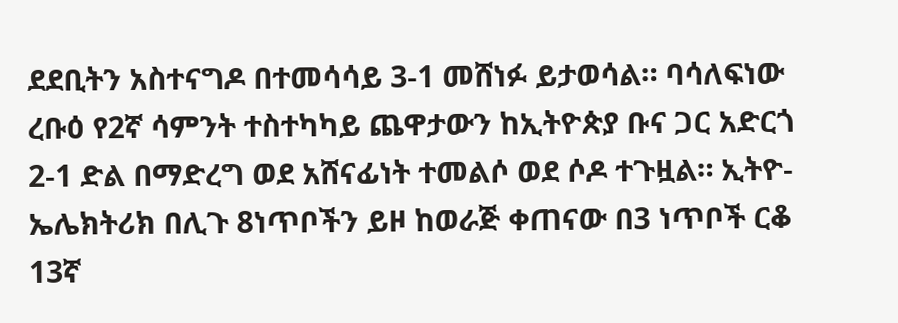ደደቢትን አስተናግዶ በተመሳሳይ 3-1 መሸነፉ ይታወሳል። ባሳለፍነው ረቡዕ የ2ኛ ሳምንት ተስተካካይ ጨዋታውን ከኢትዮጵያ ቡና ጋር አድርጎ 2-1 ድል በማድረግ ወደ አሸናፊነት ተመልሶ ወደ ሶዶ ተጉዟል። ኢትዮ-ኤሌክትሪክ በሊጉ 8ነጥቦችን ይዞ ከወራጅ ቀጠናው በ3 ነጥቦች ርቆ 13ኛ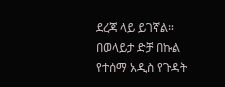ደረጃ ላይ ይገኛል።
በወላይታ ድቻ በኩል የተሰማ አዲስ የጉዳት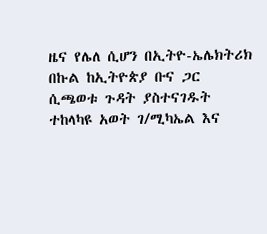ዜና የሌለ ሲሆን በኢትዮ-ኤሌክትሪክ በኩል ከኢትዮጵያ ቡና ጋር ሲጫወቱ ጉዳት ያስተናገዱት ተከላካዩ አወት ገ/ሚካኤል እና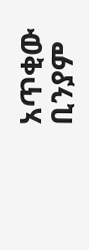አጥቂው ቢንያም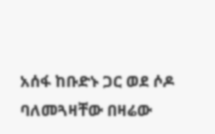አሰፋ ከቡድኑ ጋር ወደ ሶዶ ባለመጓዛቸው በዛሬው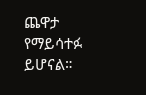ጨዋታ የማይሳተፉ ይሆናል።